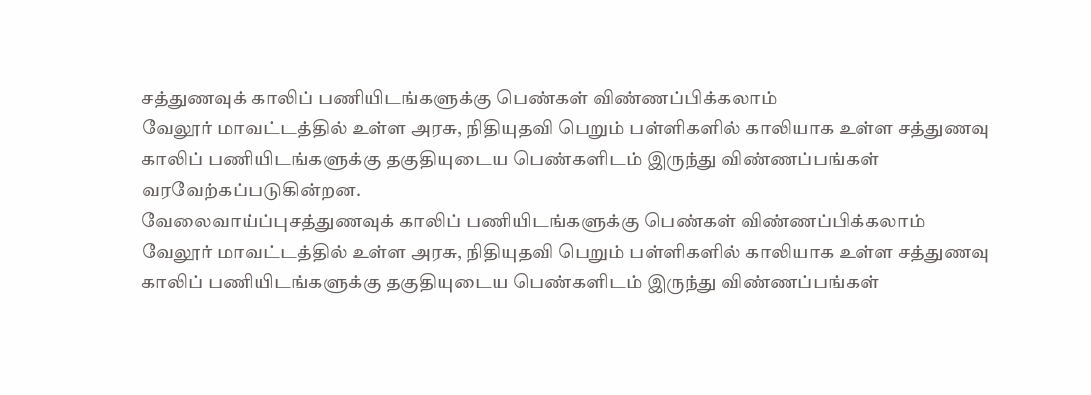சத்துணவுக் காலிப் பணியிடங்களுக்கு பெண்கள் விண்ணப்பிக்கலாம்
வேலூர் மாவட்டத்தில் உள்ள அரசு, நிதியுதவி பெறும் பள்ளிகளில் காலியாக உள்ள சத்துணவு காலிப் பணியிடங்களுக்கு தகுதியுடைய பெண்களிடம் இருந்து விண்ணப்பங்கள் வரவேற்கப்படுகின்றன.
வேலைவாய்ப்புசத்துணவுக் காலிப் பணியிடங்களுக்கு பெண்கள் விண்ணப்பிக்கலாம்
வேலூர் மாவட்டத்தில் உள்ள அரசு, நிதியுதவி பெறும் பள்ளிகளில் காலியாக உள்ள சத்துணவு காலிப் பணியிடங்களுக்கு தகுதியுடைய பெண்களிடம் இருந்து விண்ணப்பங்கள்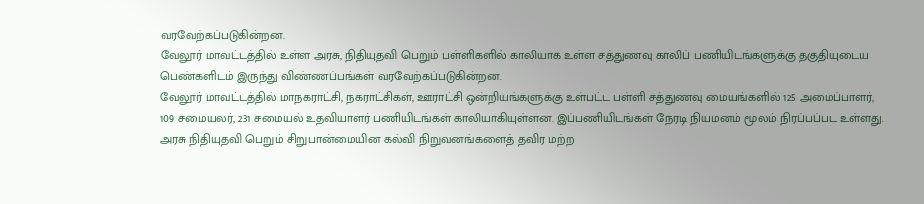வரவேற்கப்படுகின்றன.
வேலூர் மாவட்டத்தில் உள்ள அரசு, நிதியுதவி பெறும் பள்ளிகளில் காலியாக உள்ள சத்துணவு காலிப் பணியிடங்களுக்கு தகுதியுடைய பெண்களிடம் இருந்து விண்ணப்பங்கள் வரவேற்கப்படுகின்றன.
வேலூர் மாவட்டத்தில் மாநகராட்சி, நகராட்சிகள், ஊராட்சி ஒன்றியங்களுக்கு உள்பட்ட பள்ளி சத்துணவு மையங்களில் 125 அமைப்பாளர், 109 சமையலர், 231 சமையல் உதவியாளர் பணியிடங்கள் காலியாகியுள்ளன. இப்பணியிடங்கள் நேரடி நியமனம் மூலம் நிரப்பப்பட உள்ளது.
அரசு நிதியுதவி பெறும் சிறுபான்மையின கல்வி நிறுவனங்களைத் தவிர மற்ற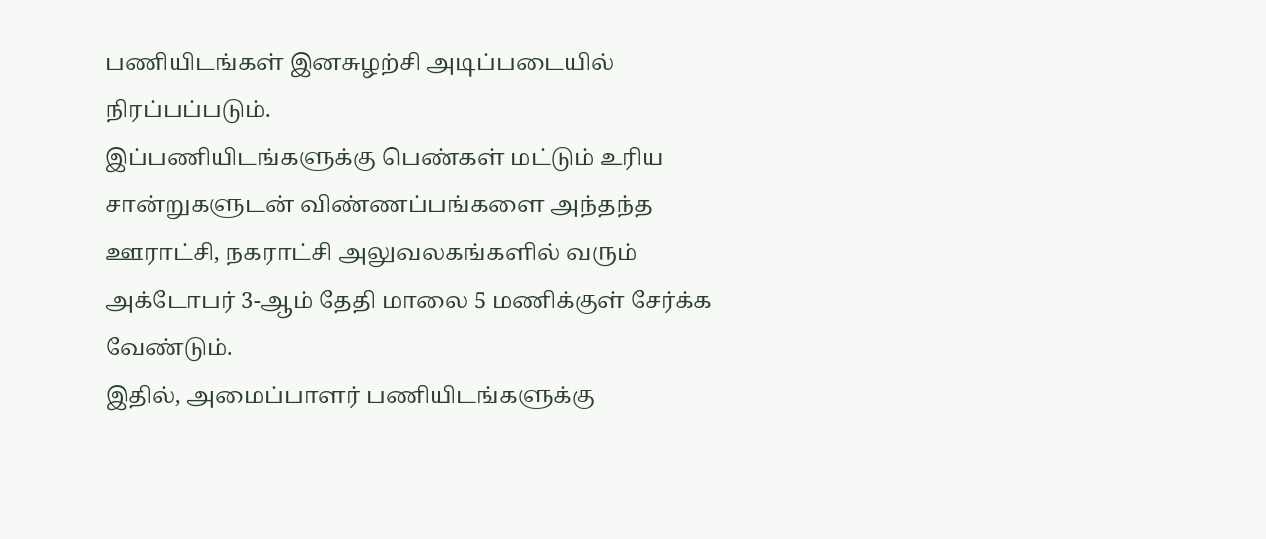பணியிடங்கள் இனசுழற்சி அடிப்படையில் நிரப்பப்படும்.
இப்பணியிடங்களுக்கு பெண்கள் மட்டும் உரிய சான்றுகளுடன் விண்ணப்பங்களை அந்தந்த ஊராட்சி, நகராட்சி அலுவலகங்களில் வரும் அக்டோபர் 3-ஆம் தேதி மாலை 5 மணிக்குள் சேர்க்க வேண்டும்.
இதில், அமைப்பாளர் பணியிடங்களுக்கு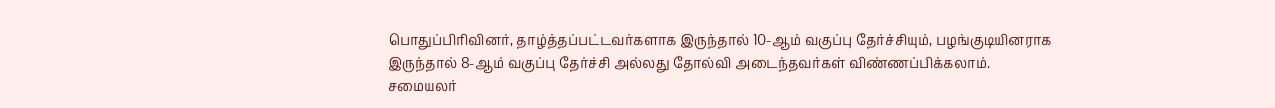பொதுப்பிரிவினர், தாழ்த்தப்பட்டவர்களாக இருந்தால் 10-ஆம் வகுப்பு தேர்ச்சியும், பழங்குடியினராக இருந்தால் 8-ஆம் வகுப்பு தேர்ச்சி அல்லது தோல்வி அடைந்தவர்கள் விண்ணப்பிக்கலாம்.
சமையலர்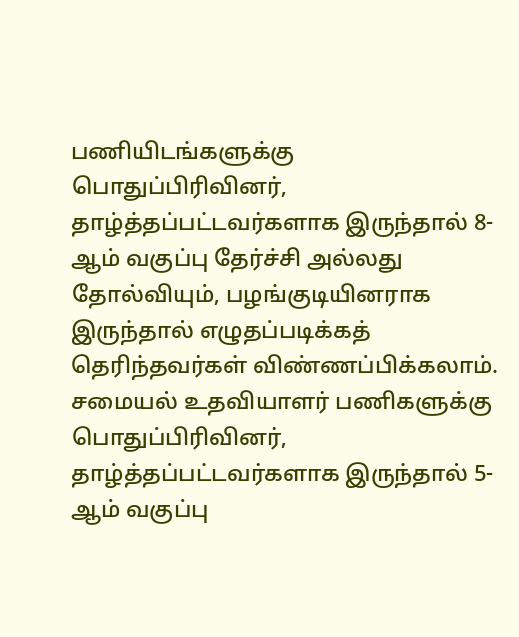பணியிடங்களுக்கு பொதுப்பிரிவினர், தாழ்த்தப்பட்டவர்களாக இருந்தால் 8-ஆம் வகுப்பு தேர்ச்சி அல்லது தோல்வியும், பழங்குடியினராக இருந்தால் எழுதப்படிக்கத் தெரிந்தவர்கள் விண்ணப்பிக்கலாம்.
சமையல் உதவியாளர் பணிகளுக்கு பொதுப்பிரிவினர், தாழ்த்தப்பட்டவர்களாக இருந்தால் 5-ஆம் வகுப்பு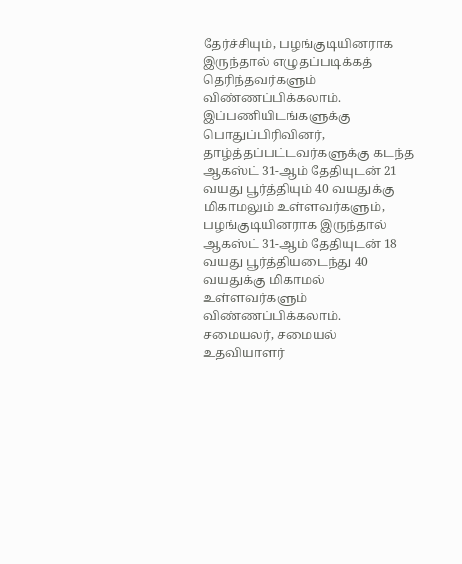தேர்ச்சியும், பழங்குடியினராக இருந்தால் எழுதப்படிக்கத் தெரிந்தவர்களும் விண்ணப்பிக்கலாம்.
இப்பணியிடங்களுக்கு பொதுப்பிரிவினர், தாழ்த்தப்பட்டவர்களுக்கு கடந்த ஆகஸ்ட் 31-ஆம் தேதியுடன் 21 வயது பூர்த்தியும் 40 வயதுக்கு மிகாமலும் உள்ளவர்களும், பழங்குடியினராக இருந்தால் ஆகஸ்ட் 31-ஆம் தேதியுடன் 18 வயது பூர்த்தியடைந்து 40 வயதுக்கு மிகாமல் உள்ளவர்களும் விண்ணப்பிக்கலாம்.
சமையலர், சமையல் உதவியாளர்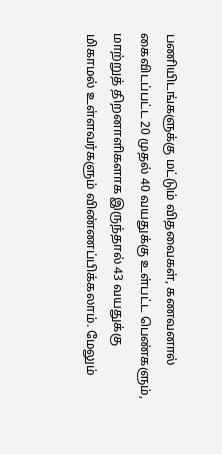பணியிடங்களுக்கு மட்டும் விதவைகள், கணவனால் கைவிடப்பட்ட 20 முதல் 40 வயதுக்கு உள்பட்ட பெண்களும், மாற்றுத் திறனாளிகளாக இருந்தால் 43 வயதுக்கு மிகாமல் உள்ளவர்களும் விண்ணப்பிக்கலாம். மேலும்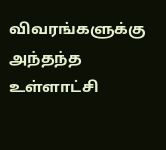விவரங்களுக்கு அந்தந்த உள்ளாட்சி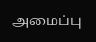அமைப்பு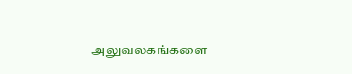அலுவலகங்களை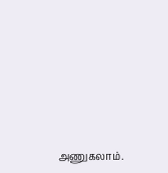அணுகலாம்.